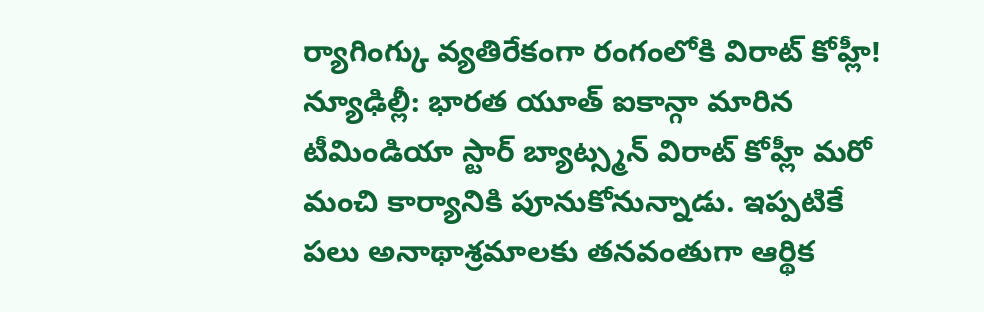ర్యాగింగ్కు వ్యతిరేకంగా రంగంలోకి విరాట్ కోహ్లీ!
న్యూఢిల్లీ: భారత యూత్ ఐకాన్గా మారిన టీమిండియా స్టార్ బ్యాట్స్మన్ విరాట్ కోహ్లీ మరో మంచి కార్యానికి పూనుకోనున్నాడు. ఇప్పటికే పలు అనాథాశ్రమాలకు తనవంతుగా ఆర్థిక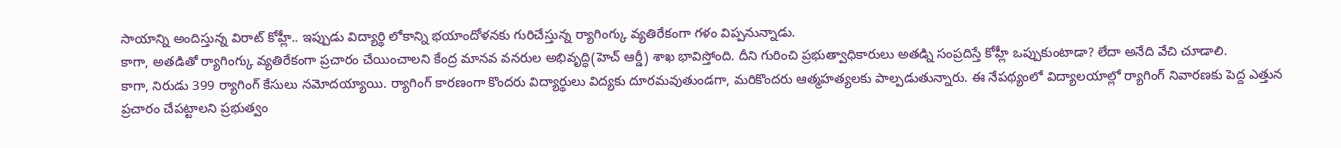సాయాన్ని అందిస్తున్న విరాట్ కోహ్లీ.. ఇప్పుడు విద్యార్థి లోకాన్ని భయాందోళనకు గురిచేస్తున్న ర్యాగింగ్కు వ్యతిరేకంగా గళం విప్పనున్నాడు.
కాగా, అతడితో ర్యాగింగ్కు వ్యతిరేకంగా ప్రచారం చేయించాలని కేంద్ర మానవ వనరుల అభివృద్ధి(హెచ్ ఆర్డీ) శాఖ భావిస్తోంది. దీని గురించి ప్రభుత్వాధికారులు అతడ్ని సంప్రదిస్తే కోహ్లీ ఒప్పుకుంటాడా? లేదా అనేది వేచి చూడాలి.
కాగా, నిరుడు 399 ర్యాగింగ్ కేసులు నమోదయ్యాయి. ర్యాగింగ్ కారణంగా కొందరు విద్యార్థులు విద్యకు దూరమవుతుండగా, మరికొందరు ఆత్మహత్యలకు పాల్పడుతున్నారు. ఈ నేపథ్యంలో విద్యాలయాల్లో ర్యాగింగ్ నివారణకు పెద్ద ఎత్తున ప్రచారం చేపట్టాలని ప్రభుత్వం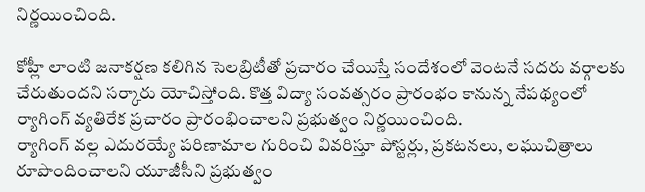నిర్ణయించింది.

కోహ్లీ లాంటి జనాకర్షణ కలిగిన సెలబ్రిటీతో ప్రచారం చేయిస్తే సందేశంలో వెంటనే సదరు వర్గాలకు చేరుతుందని సర్కారు యోచిస్తోంది. కొత్త విద్యా సంవత్సరం ప్రారంభం కానున్న నేపథ్యంలో ర్యాగింగ్ వ్యతిరేక ప్రచారం ప్రారంభించాలని ప్రభుత్వం నిర్ణయించింది.
ర్యాగింగ్ వల్ల ఎదురయ్యే పరిణామాల గురించి వివరిస్తూ పోస్టర్లు, ప్రకటనలు, లఘుచిత్రాలు రూపొందించాలని యూజీసీని ప్రభుత్వం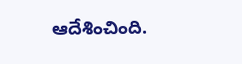ఆదేశించింది.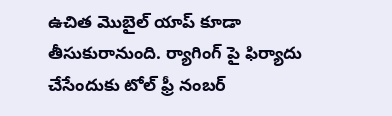ఉచిత మొబైల్ యాప్ కూడా తీసుకురానుంది. ర్యాగింగ్ పై ఫిర్యాదు చేసేందుకు టోల్ ఫ్రీ నంబర్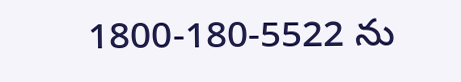1800-180-5522 ను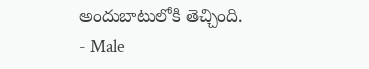అందుబాటులోకి తెచ్చింది.
- Male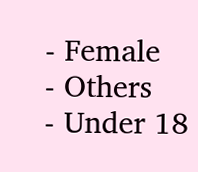- Female
- Others
- Under 18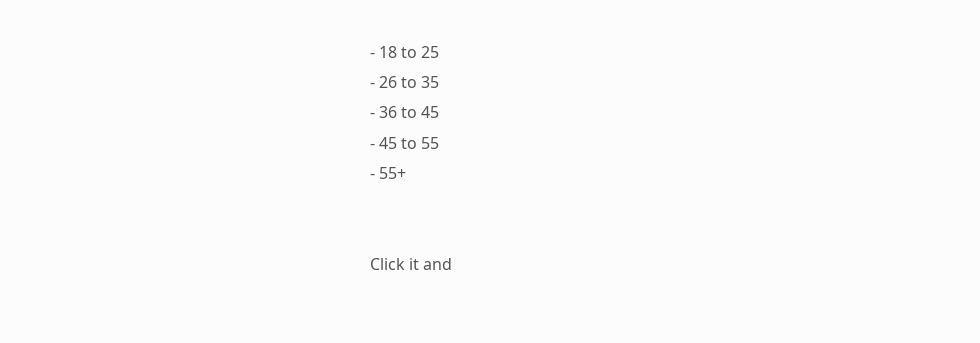- 18 to 25
- 26 to 35
- 36 to 45
- 45 to 55
- 55+


Click it and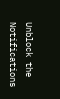Unblock the Notifications